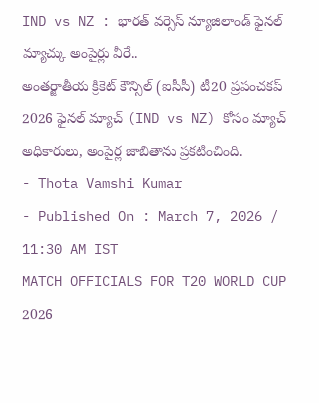IND vs NZ : భారత్ వర్సెస్ న్యూజిలాండ్ ఫైనల్ మ్యాచ్కు అంపైర్లు వీరే..
అంతర్జాతీయ క్రికెట్ కౌన్సిల్ (ఐసీసీ) టీ20 ప్రపంచకప్ 2026 ఫైనల్ మ్యాచ్ (IND vs NZ) కోసం మ్యాచ్ అధికారులు, అంపైర్ల జాబితాను ప్రకటించింది.
- Thota Vamshi Kumar
- Published On : March 7, 2026 / 11:30 AM IST
MATCH OFFICIALS FOR T20 WORLD CUP 2026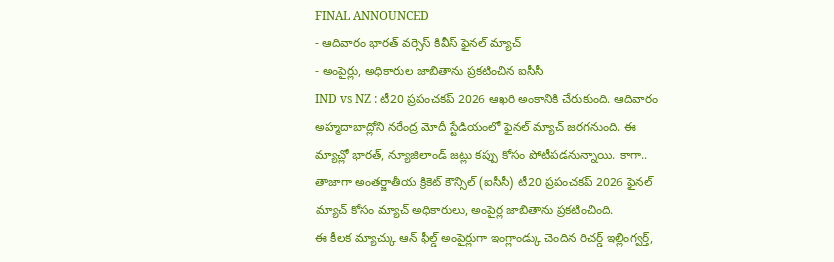FINAL ANNOUNCED
- ఆదివారం భారత్ వర్సెస్ కివీస్ ఫైనల్ మ్యాచ్
- అంపైర్లు, అధికారుల జాబితాను ప్రకటించిన ఐసీసీ
IND vs NZ : టీ20 ప్రపంచకప్ 2026 ఆఖరి అంకానికి చేరుకుంది. ఆదివారం అహ్మదాబాద్లోని నరేంద్ర మోదీ స్టేడియంలో ఫైనల్ మ్యాచ్ జరగనుంది. ఈ మ్యాచ్లో భారత్, న్యూజిలాండ్ జట్లు కప్పు కోసం పోటీపడనున్నాయి. కాగా.. తాజాగా అంతర్జాతీయ క్రికెట్ కౌన్సిల్ (ఐసీసీ) టీ20 ప్రపంచకప్ 2026 ఫైనల్ మ్యాచ్ కోసం మ్యాచ్ అధికారులు, అంపైర్ల జాబితాను ప్రకటించింది.
ఈ కీలక మ్యాచ్కు ఆన్ ఫీల్డ్ అంపైర్లుగా ఇంగ్లాండ్కు చెందిన రిచర్డ్ ఇల్లింగ్వర్త్,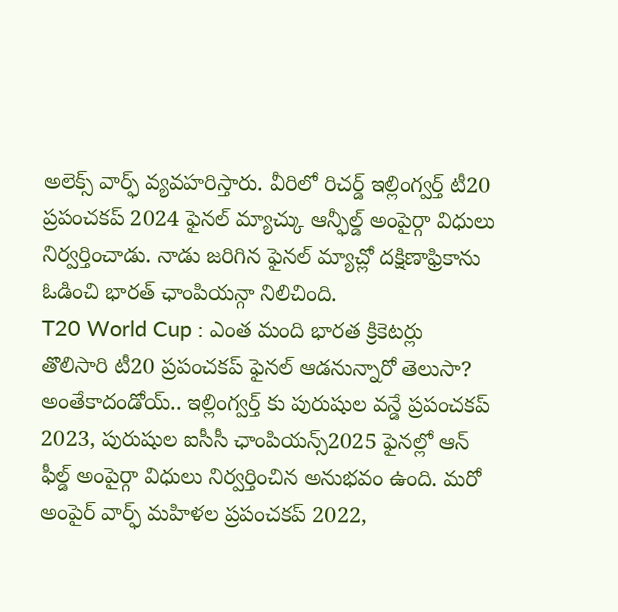అలెక్స్ వార్ఫ్ వ్యవహరిస్తారు. వీరిలో రిచర్డ్ ఇల్లింగ్వర్త్ టీ20 ప్రపంచకప్ 2024 ఫైనల్ మ్యాచ్కు ఆన్ఫీల్డ్ అంపైర్గా విధులు నిర్వర్తించాడు. నాడు జరిగిన ఫైనల్ మ్యాచ్లో దక్షిణాఫ్రికాను ఓడించి భారత్ ఛాంపియన్గా నిలిచింది.
T20 World Cup : ఎంత మంది భారత క్రికెటర్లు తొలిసారి టీ20 ప్రపంచకప్ ఫైనల్ ఆడనున్నారో తెలుసా?
అంతేకాదండోయ్.. ఇల్లింగ్వర్త్ కు పురుషుల వన్డే ప్రపంచకప్ 2023, పురుషుల ఐసీసీ ఛాంపియన్స్2025 ఫైనల్లో ఆన్ ఫీల్డ్ అంపైర్గా విధులు నిర్వర్తించిన అనుభవం ఉంది. మరో అంపైర్ వార్ఫ్ మహిళల ప్రపంచకప్ 2022,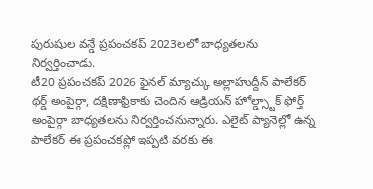పురుషుల వన్డే ప్రపంచకప్ 2023లలో బాధ్యతలను నిర్వర్తించాడు.
టీ20 ప్రపంచకప్ 2026 ఫైనల్ మ్యాచ్కు అల్లాహుద్దీన్ పాలేకర్ థర్డ్ అంపైర్గా, దక్షిణాఫ్రికాకు చెందిన ఆడ్రియన్ హోల్డ్స్టాక్ ఫోర్త్ అంపైర్గా బాధ్యతలను నిర్వర్తించనున్నారు. ఎలైట్ ప్యానెల్లో ఉన్న పాలేకర్ ఈ ప్రపంచకప్లో ఇప్పటి వరకు ఈ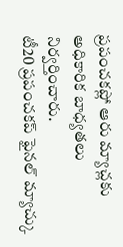ప్రపంచకప్లో ఆరు మ్యాచ్లకు అధికారిక బాధ్యతలు నిర్వర్తించారు.
టీ20 ప్రపంచకప్ ఫైనల్ మ్యాచ్కు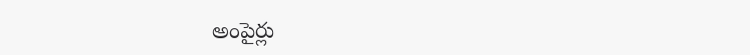అంపైర్లు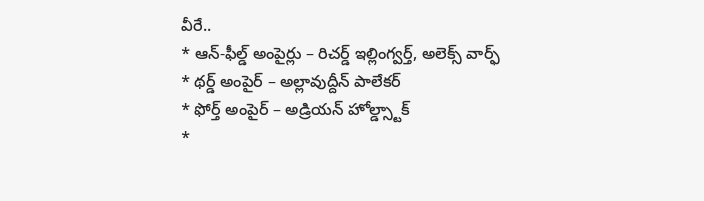వీరే..
* ఆన్-ఫీల్డ్ అంపైర్లు – రిచర్డ్ ఇల్లింగ్వర్త్, అలెక్స్ వార్ఫ్
* థర్డ్ అంపైర్ – అల్లావుద్దీన్ పాలేకర్
* ఫోర్త్ అంపైర్ – అడ్రియన్ హోల్డ్స్టాక్
*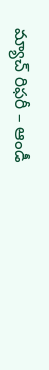మ్యాచ్ రిఫరీ – ఆండీ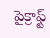పైక్రాఫ్ట్